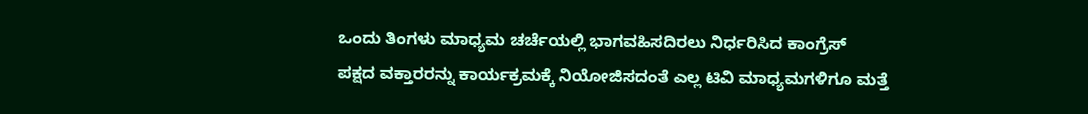ಒಂದು ತಿಂಗಳು ಮಾಧ್ಯಮ ಚರ್ಚೆಯಲ್ಲಿ ಭಾಗವಹಿಸದಿರಲು ನಿರ್ಧರಿಸಿದ ಕಾಂಗ್ರೆಸ್
ಪಕ್ಷದ ವಕ್ತಾರರನ್ನು ಕಾರ್ಯಕ್ರಮಕ್ಕೆ ನಿಯೋಜಿಸದಂತೆ ಎಲ್ಲ ಟಿವಿ ಮಾಧ್ಯಮಗಳಿಗೂ ಮತ್ತೆ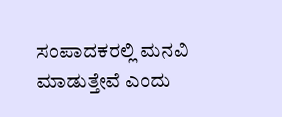ಸಂಪಾದಕರಲ್ಲಿ ಮನವಿ ಮಾಡುತ್ತೇವೆ ಎಂದು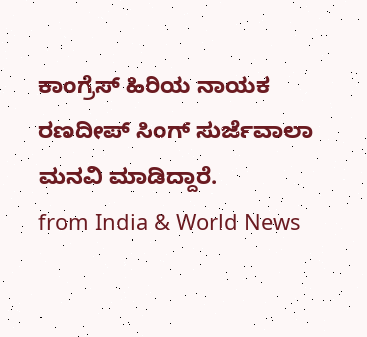ಕಾಂಗ್ರೆಸ್ ಹಿರಿಯ ನಾಯಕ ರಣದೀಪ್ ಸಿಂಗ್ ಸುರ್ಜೆವಾಲಾ ಮನವಿ ಮಾಡಿದ್ದಾರೆ.
from India & World News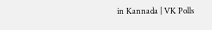in Kannada | VK Polls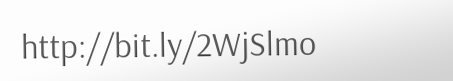http://bit.ly/2WjSlmo